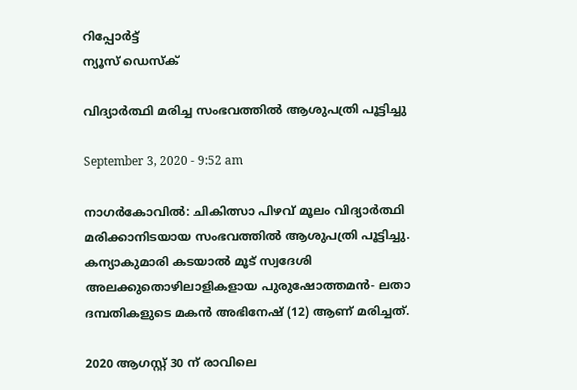റിപ്പോര്‍ട്ട്
ന്യൂസ് ഡെസ്ക്

വിദ്യാര്‍ത്ഥി മരിച്ച സംഭവത്തില്‍ ആശുപത്രി പൂട്ടിച്ചു

September 3, 2020 - 9:52 am

നാഗര്‍കോവില്‍: ചികിത്സാ പിഴവ്‌ മൂലം വിദ്യാര്‍ത്ഥി മരിക്കാനിടയായ സംഭവത്തില്‍ ആശുപത്രി പൂട്ടിച്ചു. കന്യാകുമാരി കടയാല്‍ മൂട്‌ സ്വദേശി അലക്കുതൊഴിലാളികളായ പുരുഷോത്തമന്‍- ലതാ ദമ്പതികളുടെ മകന്‍ അഭിനേഷ്‌ (12) ആണ്‌ മരിച്ചത്‌.

2020 ആഗസ്റ്റ്‌ 30 ന്‌ രാവിലെ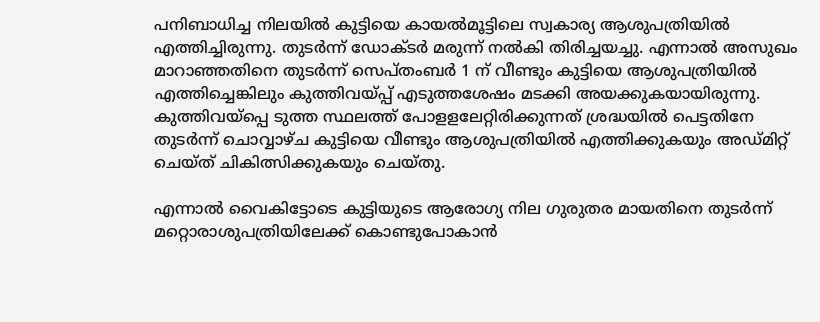പനിബാധിച്ച നിലയില്‍ കുട്ടിയെ കായല്‍മൂട്ടിലെ സ്വകാര്യ ആശുപത്രിയില്‍ എത്തിച്ചിരുന്നു. തുടര്‍ന്ന്‌ ഡോക്ടര്‍ മരുന്ന്‌ നല്‍കി തിരിച്ചയച്ചു. എന്നാല്‍ അസുഖം മാറാഞ്ഞതിനെ തുടര്‍ന്ന്‌ സെപ്‌തംബര്‍ 1 ന്‌ വീണ്ടും കുട്ടിയെ ആശുപത്രിയില്‍ എത്തിച്ചെങ്കിലും കുത്തിവയ്‌പ്പ്‌ എടുത്തശേഷം മടക്കി അയക്കുകയായിരുന്നു. കുത്തിവയ്‌പ്പെ ടുത്ത സ്ഥലത്ത്‌ പോളളലേറ്റിരിക്കുന്നത്‌ ശ്രദ്ധയില്‍ പെട്ടതിനേ തുടര്‍ന്ന്‌ ചൊവ്വാഴ്‌ച കുട്ടിയെ വീണ്ടും ആശുപത്രിയില്‍ എത്തിക്കുകയും അഡ്‌മിറ്റ്‌ ചെയ്‌ത്‌ ചികിത്സിക്കുകയും ചെയ്‌തു.

എന്നാല്‍ വൈകിട്ടോടെ കുട്ടിയുടെ ആരോഗ്യ നില ഗുരുതര മായതിനെ തുടര്‍ന്ന്‌ മറ്റൊരാശുപത്രിയിലേക്ക്‌ കൊണ്ടുപോകാന്‍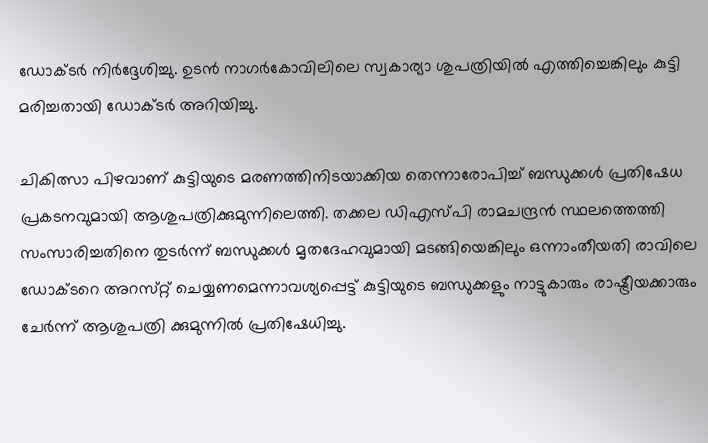ഡോക്ടര്‍ നിര്‍ദ്ദേശിച്ചു. ഉടന്‍ നാഗര്‍കോവിലിലെ സ്വകാര്യാ ശുപത്രിയില്‍ എത്തിച്ചെങ്കിലും കുട്ടി മരിച്ചതായി ഡോക്ടര്‍ അറിയിച്ചു.

ചികിത്സാ പിഴവാണ്‌‌ കുട്ടിയുടെ മരണത്തിനിടയാക്കിയ തെന്നാരോപിച്ച്‌ ബന്ധുക്കള്‍ പ്രതിഷേധ പ്രകടനവുമായി ആശുപത്രിക്കുമുന്നിലെത്തി. തക്കല ഡിഎസ്‌പി രാമചന്ദ്രന്‍ സ്ഥലത്തെത്തി സംസാരിച്ചതിനെ തുടര്‍ന്ന്‌ ബന്ധുക്കള്‍ മൃതദേഹവുമായി മടങ്ങിയെങ്കിലും ഒന്നാംതീയതി രാവിലെ ഡോക്ടറെ അറസ്‌റ്റ്‌ ചെയ്യണമെന്നാവശ്യപ്പെട്ട്‌ കുട്ടിയുടെ ബന്ധുക്കളും നാട്ടുകാരും രാഷ്ട്രീയക്കാരും ചേര്‍ന്ന്‌ ആശുപത്രി ക്കുമുന്നില്‍ പ്രതിഷേധിച്ചു.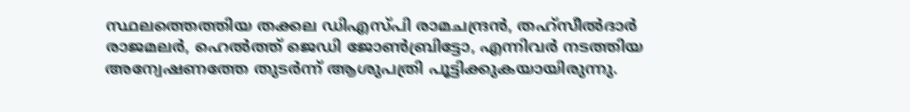സ്ഥലത്തെത്തിയ തക്കല ഡിഎസ്‌പി രാമചന്ദ്രന്‍, തഹ്‌സീല്‍ദാര്‍ രാജമലര്‍, ഹെല്‍ത്ത് ജെഡി ജോണ്‍ബ്രിട്ടോ, എന്നിവര്‍ നടത്തിയ അന്വേഷണത്തേ തുടര്‍ന്ന്‌ ആശുപത്രി പൂട്ടിക്കുകയായിരുന്നു.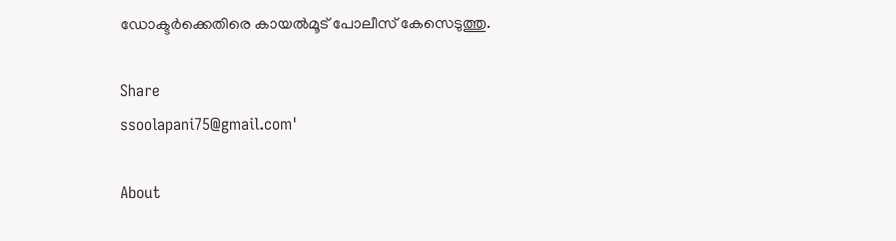ഡോക്ടര്‍ക്കെതിരെ കായല്‍മൂട്‌ പോലീസ്‌ കേസെടുത്തു.

Share
ssoolapani75@gmail.com'

About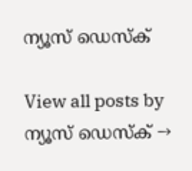ന്യൂസ് ഡെസ്ക്

View all posts by ന്യൂസ് ഡെസ്ക് →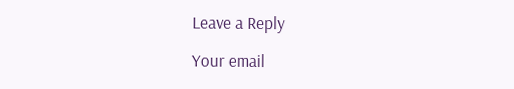Leave a Reply

Your email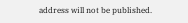address will not be published.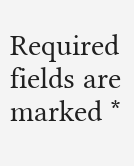Required fields are marked *